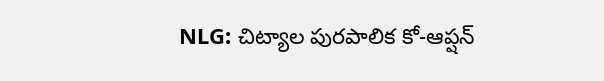NLG: చిట్యాల పురపాలిక కో-ఆప్షన్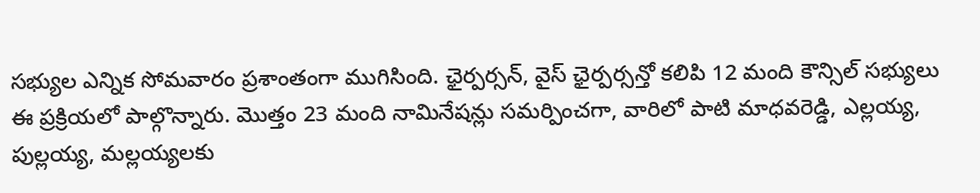సభ్యుల ఎన్నిక సోమవారం ప్రశాంతంగా ముగిసింది. ఛైర్పర్సన్, వైస్ ఛైర్పర్సన్తో కలిపి 12 మంది కౌన్సిల్ సభ్యులు ఈ ప్రక్రియలో పాల్గొన్నారు. మొత్తం 23 మంది నామినేషన్లు సమర్పించగా, వారిలో పాటి మాధవరెడ్డి, ఎల్లయ్య, పుల్లయ్య, మల్లయ్యలకు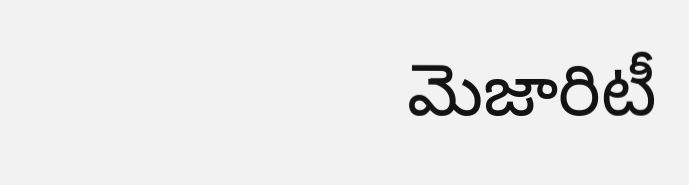మెజారిటీ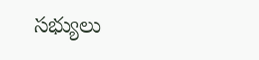సభ్యులు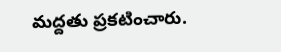మద్దతు ప్రకటించారు.